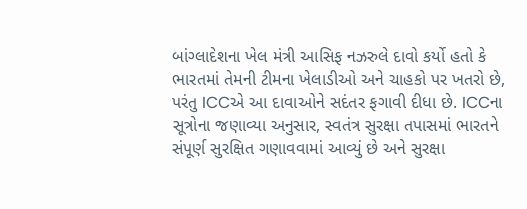બાંગ્લાદેશના ખેલ મંત્રી આસિફ નઝરુલે દાવો કર્યો હતો કે ભારતમાં તેમની ટીમના ખેલાડીઓ અને ચાહકો પર ખતરો છે, પરંતુ ICCએ આ દાવાઓને સદંતર ફગાવી દીધા છે. ICCના સૂત્રોના જણાવ્યા અનુસાર, સ્વતંત્ર સુરક્ષા તપાસમાં ભારતને સંપૂર્ણ સુરક્ષિત ગણાવવામાં આવ્યું છે અને સુરક્ષા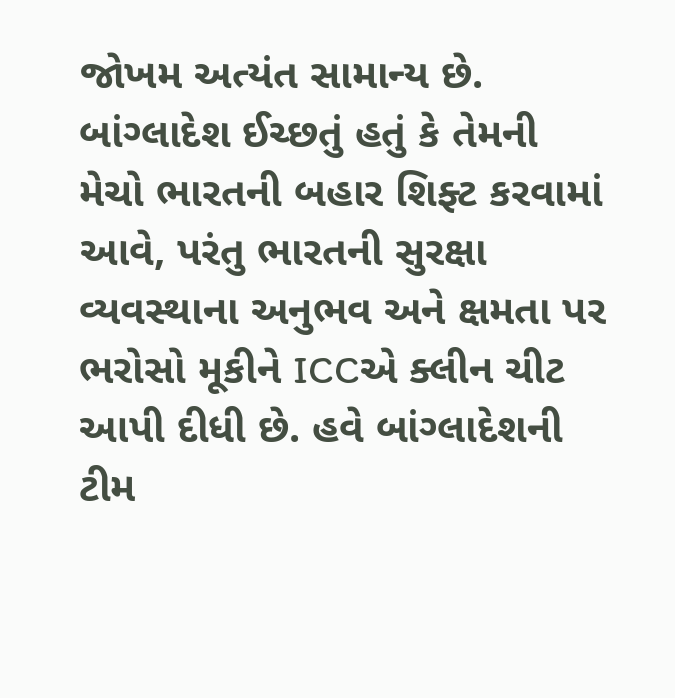જોખમ અત્યંત સામાન્ય છે. બાંગ્લાદેશ ઈચ્છતું હતું કે તેમની મેચો ભારતની બહાર શિફ્ટ કરવામાં આવે, પરંતુ ભારતની સુરક્ષા વ્યવસ્થાના અનુભવ અને ક્ષમતા પર ભરોસો મૂકીને ICCએ ક્લીન ચીટ આપી દીધી છે. હવે બાંગ્લાદેશની ટીમ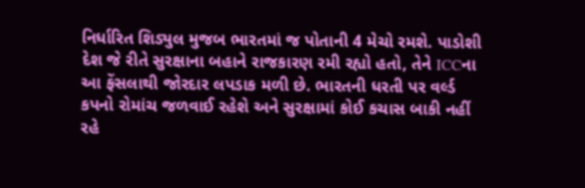નિર્ધારિત શિડ્યુલ મુજબ ભારતમાં જ પોતાની 4 મેચો રમશે. પાડોશી દેશ જે રીતે સુરક્ષાના બહાને રાજકારણ રમી રહ્યો હતો, તેને ICCના આ ફેંસલાથી જોરદાર લપડાક મળી છે. ભારતની ધરતી પર વર્લ્ડ કપનો રોમાંચ જળવાઈ રહેશે અને સુરક્ષામાં કોઈ કચાસ બાકી નહીં રહે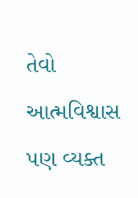તેવો આત્મવિશ્વાસ પણ વ્યક્ત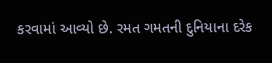કરવામાં આવ્યો છે. રમત ગમતની દુનિયાના દરેક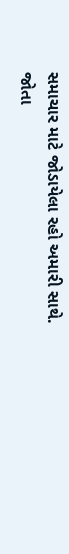સમાચાર માટે જોડાયેલા રહો અમારી સાથે. જોતા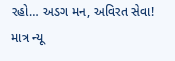રહો… અડગ મન, અવિરત સેવા! માત્ર ન્યૂ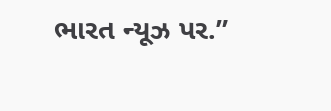ભારત ન્યૂઝ પર.”